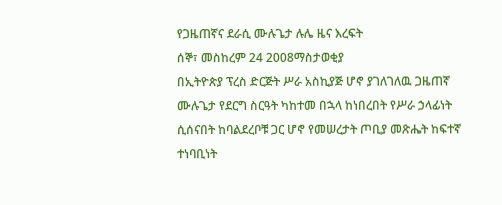የጋዜጠኛና ደራሲ ሙሉጌታ ሉሌ ዜና እረፍት
ሰኞ፣ መስከረም 24 2008ማስታወቂያ
በኢትዮጵያ ፕረስ ድርጅት ሥራ አስኪያጅ ሆኖ ያገለገለዉ ጋዜጠኛ ሙሉጌታ የደርግ ስርዓት ካከተመ በኋላ ከነበረበት የሥራ ኃላፊነት ሲሰናበት ከባልደረቦቹ ጋር ሆኖ የመሠረታት ጦቢያ መጽሔት ከፍተኛ ተነባቢነት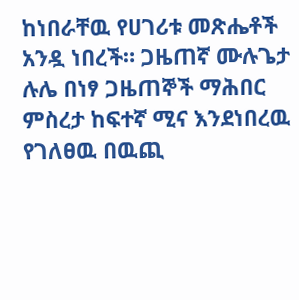ከነበራቸዉ የሀገሪቱ መጽሔቶች አንዷ ነበረች። ጋዜጠኛ ሙሉጌታ ሉሌ በነፃ ጋዜጠኞች ማሕበር ምስረታ ከፍተኛ ሚና እንደነበረዉ የገለፀዉ በዉጪ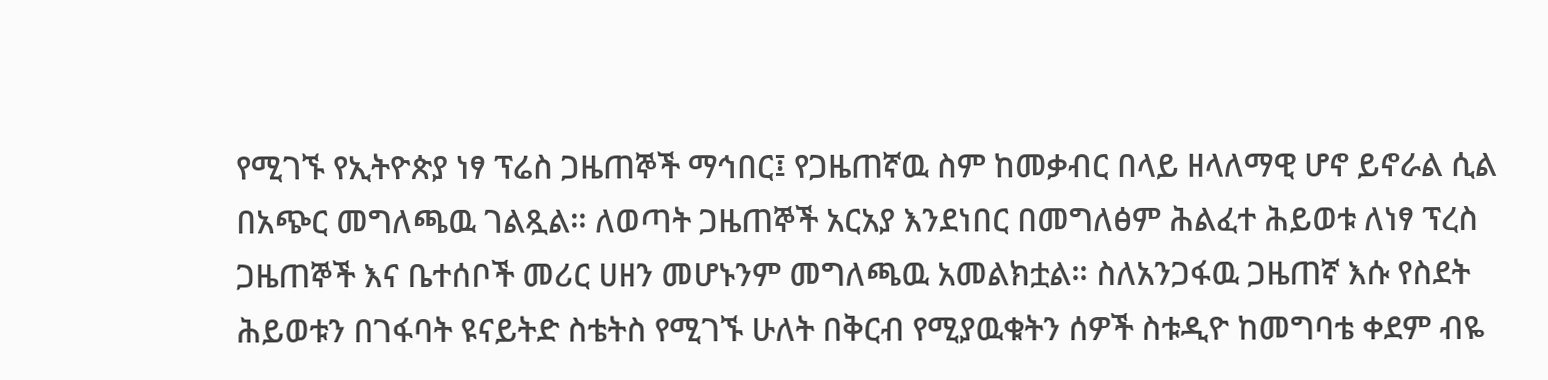የሚገኙ የኢትዮጵያ ነፃ ፕሬስ ጋዜጠኞች ማኅበር፤ የጋዜጠኛዉ ስም ከመቃብር በላይ ዘላለማዊ ሆኖ ይኖራል ሲል በአጭር መግለጫዉ ገልጿል። ለወጣት ጋዜጠኞች አርአያ እንደነበር በመግለፅም ሕልፈተ ሕይወቱ ለነፃ ፕረስ ጋዜጠኞች እና ቤተሰቦች መሪር ሀዘን መሆኑንም መግለጫዉ አመልክቷል። ስለአንጋፋዉ ጋዜጠኛ እሱ የስደት ሕይወቱን በገፋባት ዩናይትድ ስቴትስ የሚገኙ ሁለት በቅርብ የሚያዉቁትን ሰዎች ስቱዲዮ ከመግባቴ ቀደም ብዬ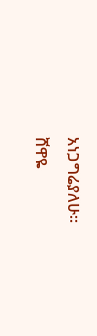አነጋግሬያለሁ።
ሸዋዬ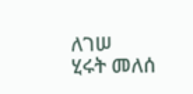ለገሠ
ሂሩት መለሰ